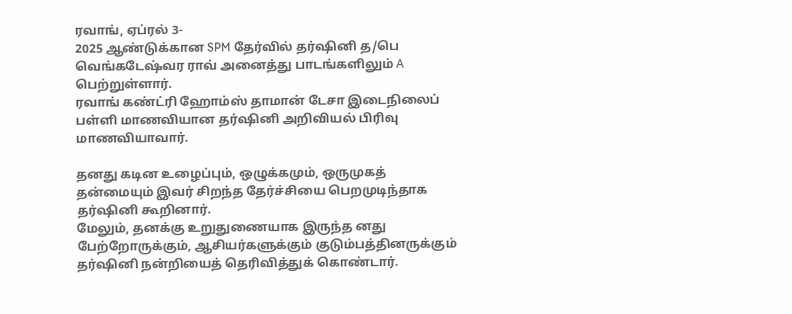ரவாங், ஏப்ரல் 3-
2025 ஆண்டுக்கான SPM தேர்வில் தர்ஷினி த/பெ வெங்கடேஷ்வர ராவ் அனைத்து பாடங்களிலும் A பெற்றுள்ளார்.
ரவாங் கண்ட்ரி ஹோம்ஸ் தாமான் டேசா இடைநிலைப் பள்ளி மாணவியான தர்ஷினி அறிவியல் பிரிவு மாணவியாவார்.

தனது கடின உழைப்பும், ஒழுக்கமும், ஒருமுகத் தன்மையும் இவர் சிறந்த தேர்ச்சியை பெறமுடிந்தாக தர்ஷினி கூறினார்.
மேலும், தனக்கு உறுதுணையாக இருந்த னது பேற்றோருக்கும், ஆசியர்களுக்கும் குடும்பத்தினருக்கும் தர்ஷினி நன்றியைத் தெரிவித்துக் கொண்டார்.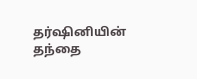தர்ஷினியின் தந்தை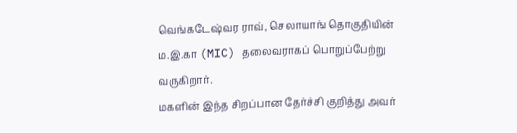வெங்கடேஷ்வர ராவ், செலாயாங் தொகுதியின் ம.இ.கா (MIC) தலைவராகப் பொறுப்பேற்று வருகிறார்.
மகளின் இந்த சிறப்பான தேர்ச்சி குறித்து அவர்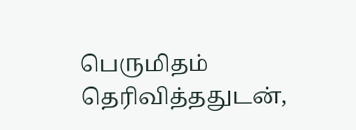பெருமிதம் தெரிவித்ததுடன்,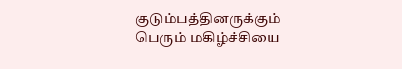குடும்பத்தினருக்கும் பெரும் மகிழ்ச்சியை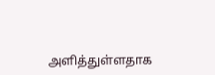அளித்துள்ளதாக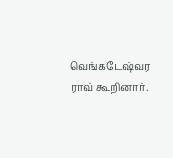வெங்கடேஷ்வர ராவ் கூறினார்.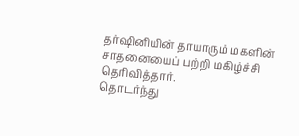தர்ஷினியின் தாயாரும் மகளின் சாதனையைப் பற்றி மகிழ்ச்சி தெரிவித்தார்.
தொடர்ந்து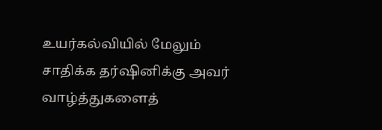உயர்கல்வியில் மேலும் சாதிக்க தர்ஷினிக்கு அவர் வாழ்த்துகளைத்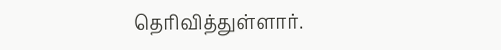தெரிவித்துள்ளார்.